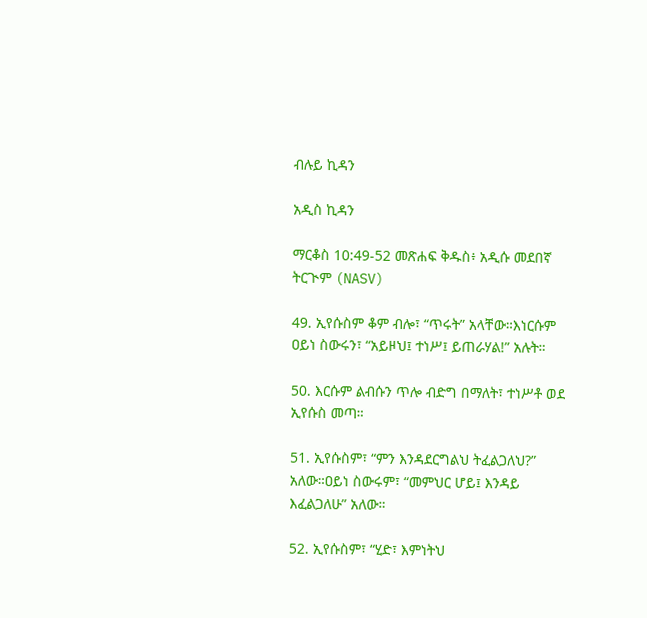ብሉይ ኪዳን

አዲስ ኪዳን

ማርቆስ 10:49-52 መጽሐፍ ቅዱስ፥ አዲሱ መደበኛ ትርጒም (NASV)

49. ኢየሱስም ቆም ብሎ፣ “ጥሩት” አላቸው።እነርሱም ዐይነ ስውሩን፣ “አይዞህ፤ ተነሥ፤ ይጠራሃል!” አሉት።

50. እርሱም ልብሱን ጥሎ ብድግ በማለት፣ ተነሥቶ ወደ ኢየሱስ መጣ።

51. ኢየሱስም፣ “ምን እንዳደርግልህ ትፈልጋለህ?” አለው።ዐይነ ስውሩም፣ “መምህር ሆይ፤ እንዳይ እፈልጋለሁ” አለው።

52. ኢየሱስም፣ “ሂድ፣ እምነትህ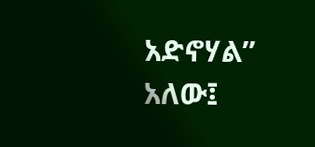አድኖሃል” አለው፤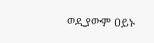ወዲያውም ዐይኑ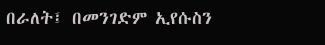በራለት፤ በመንገድም ኢየሱስን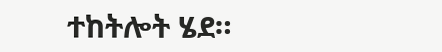ተከትሎት ሄደ።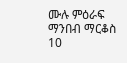ሙሉ ምዕራፍ ማንበብ ማርቆስ 10